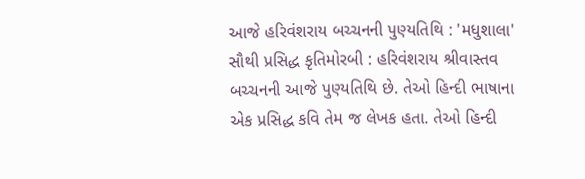આજે હરિવંશરાય બચ્ચનની પુણ્યતિથિ : 'મધુશાલા' સૌથી પ્રસિદ્ધ કૃતિમોરબી : હરિવંશરાય શ્રીવાસ્તવ બચ્ચનની આજે પુણ્યતિથિ છે. તેઓ હિન્દી ભાષાના એક પ્રસિદ્ધ કવિ તેમ જ લેખક હતા. તેઓ હિન્દી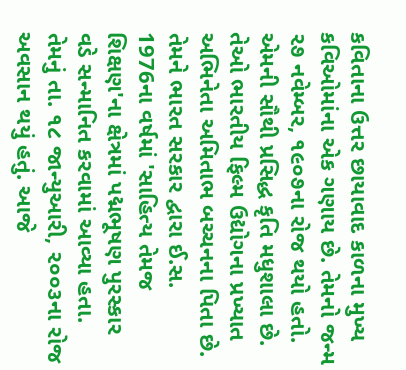કવિતાના ઉત્તર છાયાવાદ કાળના મુખ્ય કવિઓમાંના એક ગણાય છે. તેમનો જન્મ ૨૭ નવેમ્બર, ૧૯૦૭ના રોજ થયો હતો. એમની સૌથી પ્રસિદ્ધ કૃતિ મધુશાલા છે. તેઓ ભારતીય ફિલ્મ ઉદ્યોગના પ્રખ્યાત અભિનેતા અમિતાભ બચ્ચનના પિતા છે. તેમને ભારત સરકાર દ્વારા ઈ.સ. 1976ના વર્ષમાં 'સાહિત્ય તેમજ શિક્ષણ'ના ક્ષેત્રમાં પદ્મભૂષણ પુરસ્કાર વડે સન્માનિત કરવામાં આવ્યા હતા. તેમનું તા. ૧૮ જાન્યુઆરી, ૨૦૦૩ના રોજ અવસાન થયું હતું. આજે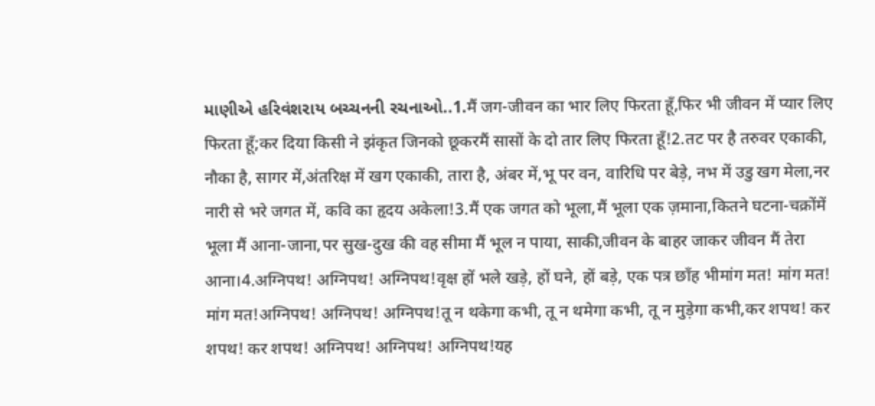માણીએ હરિવંશરાય બચ્ચનની રચનાઓ..1.मैं जग-जीवन का भार लिए फिरता हूँ,फिर भी जीवन में प्यार लिए फिरता हूँ;कर दिया किसी ने झंकृत जिनको छूकरमैं सासों के दो तार लिए फिरता हूँ!2.तट पर है तरुवर एकाकी, नौका है, सागर में,अंतरिक्ष में खग एकाकी, तारा है, अंबर में,भू पर वन, वारिधि पर बेड़े, नभ में उडु खग मेला,नर नारी से भरे जगत में, कवि का हृदय अकेला!3.मैं एक जगत को भूला,मैं भूला एक ज़माना,कितने घटना-चक्रोंमें भूला मैं आना-जाना,पर सुख-दुख की वह सीमा मैं भूल न पाया, साकी,जीवन के बाहर जाकर जीवन मैं तेरा आना।4.अग्निपथ! अग्निपथ! अग्निपथ!वृक्ष हों भले खड़े, हों घने, हों बड़े, एक पत्र छाँह भीमांग मत! मांग मत! मांग मत!अग्निपथ! अग्निपथ! अग्निपथ!तू न थकेगा कभी, तू न थमेगा कभी, तू न मुड़ेगा कभी,कर शपथ! कर शपथ! कर शपथ! अग्निपथ! अग्निपथ! अग्निपथ!यह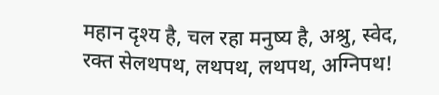महान दृश्य है, चल रहा मनुष्य है, अश्रु, स्वेद, रक्त सेलथपथ, लथपथ, लथपथ, अग्निपथ!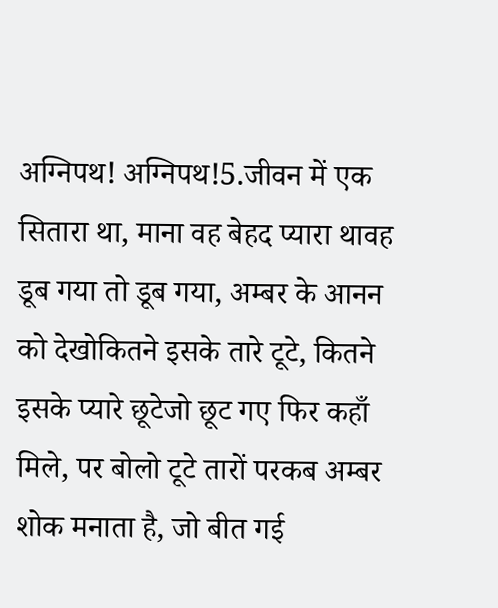अग्निपथ! अग्निपथ!5.जीवन में एक सितारा था, माना वह बेहद प्यारा थावह डूब गया तो डूब गया, अम्बर के आनन को देखोकितने इसके तारे टूटे, कितने इसके प्यारे छूटेजो छूट गए फिर कहाँ मिले, पर बोलो टूटे तारों परकब अम्बर शोक मनाता है, जो बीत गई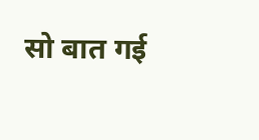सो बात गई